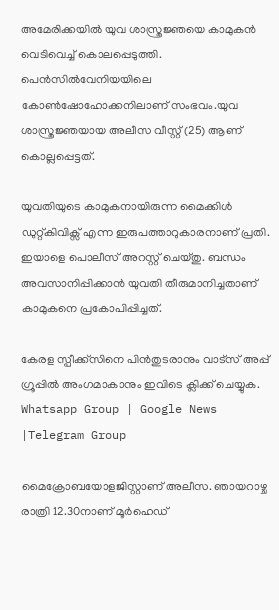അമേരിക്കയില്‍ യുവ ശാസ്ത്രജ്ഞയെ കാമുകൻ വെടിവെച്ച്‌ കൊലപ്പെടുത്തി. പെൻസില്‍വേനിയയിലെ കോണ്‍ഷോഹോക്കനി‌ലാണ് സംഭവം.യുവ ശാസ്ത്രജ്ഞയായ അലീസ വീസ്റ്റ് (25) ആണ് കൊല്ലപ്പെട്ടത്.

യുവതിയുടെ കാമുകനായിരുന്ന മൈക്കിള്‍ ഡുറ്റ്കിവിക്സ് എന്ന ഇരുപത്താറുകാരനാണ് പ്രതി. ഇയാളെ പൊലീസ് അറസ്റ്റ് ചെയ്തു. ബന്ധം അവസാനിപ്പിക്കാൻ യുവതി തീരുമാനിച്ചതാണ് കാമുകനെ പ്രകോപിപ്പിച്ചത്.

കേരള സ്പീക്ക്സിനെ പിൻതുടരാനും വാട്സ് അപ്പ് ഗ്രൂപ്പിൽ അംഗമാകാനും ഇവിടെ ക്ലിക്ക് ചെയ്യുക. Whatsapp Group | Google News |Telegram Group

മൈക്രോബയോളജിസ്റ്റാണ് അലീസ. ഞായറാഴ്ച രാത്രി 12.30നാണ് മൂർഹെഡ്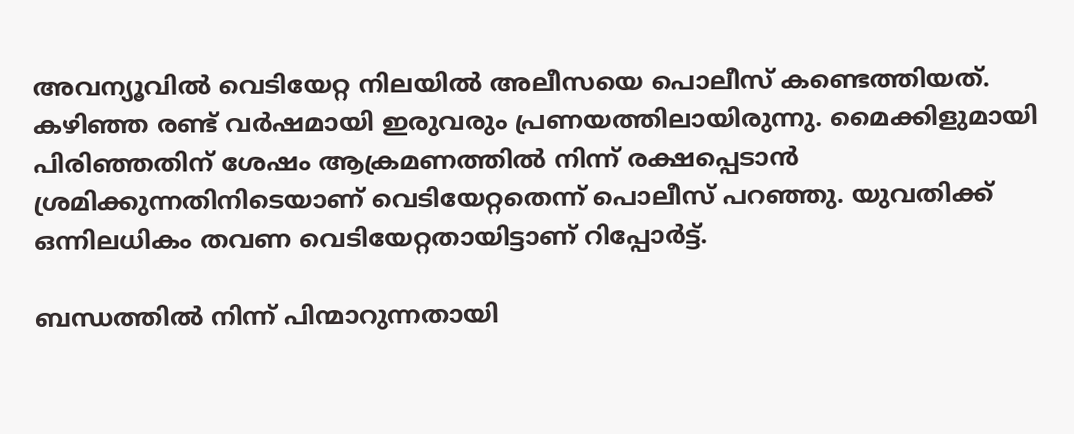അവന്യൂവില്‍ വെടിയേറ്റ നിലയില്‍ അലീസയെ പൊലീസ് കണ്ടെത്തിയത്. കഴിഞ്ഞ രണ്ട് വർഷമായി ഇരുവരും പ്രണയത്തിലായിരുന്നു. മൈക്കിളുമായി പിരിഞ്ഞതിന് ശേഷം ആക്രമണത്തില്‍ നിന്ന് രക്ഷപ്പെടാൻ ശ്രമിക്കുന്നതിനിടെയാണ് വെടിയേറ്റതെന്ന് പൊലീസ് പറഞ്ഞു. യുവതിക്ക് ഒന്നിലധികം തവണ വെടിയേറ്റതായിട്ടാണ് റിപ്പോർട്ട്.

ബന്ധത്തില്‍ നിന്ന് പിന്മാറുന്നതായി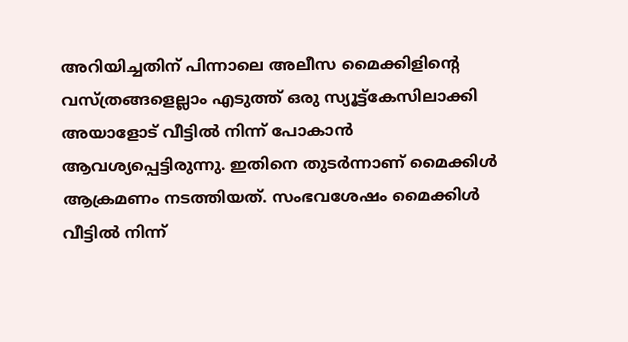അറിയിച്ചതിന് പിന്നാലെ അലീസ മൈക്കിളിന്റെ വസ്ത്രങ്ങളെല്ലാം എടുത്ത് ഒരു സ്യൂട്ട്കേസിലാക്കി അയാളോട് വീട്ടില്‍ നിന്ന് പോകാൻ ആവശ്യപ്പെട്ടിരുന്നു. ഇതിനെ തുടർന്നാണ് മൈക്കിള്‍ ആക്രമണം നടത്തിയത്. സംഭവശേഷം മൈക്കിള്‍ വീട്ടില്‍ നിന്ന്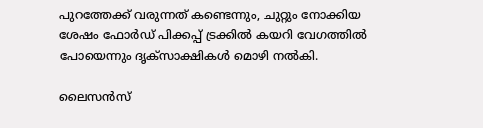പുറത്തേക്ക് വരുന്നത് കണ്ടെന്നും, ചുറ്റും നോക്കിയ ശേഷം ഫോർഡ് പിക്കപ്പ് ട്രക്കില്‍ കയറി വേഗത്തില്‍ പോയെന്നും ദൃക്സാക്ഷികള്‍ മൊഴി നല്‍കി.

ലൈസൻസ്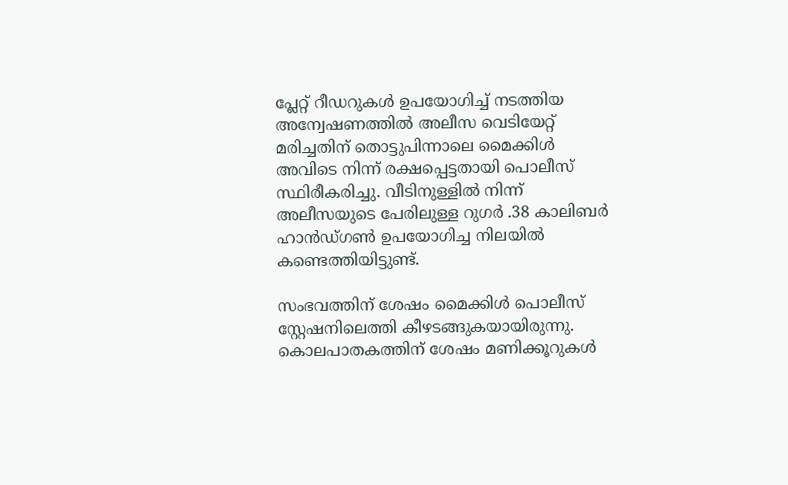പ്ലേറ്റ് റീഡറുകള്‍ ഉപയോഗിച്ച്‌ നടത്തിയ അന്വേഷണത്തില്‍ അലീസ വെടിയേറ്റ് മരിച്ചതിന് തൊട്ടുപിന്നാലെ മൈക്കിള്‍ അവിടെ നിന്ന് രക്ഷപ്പെട്ടതായി പൊലീസ് സ്ഥിരീകരിച്ചു. വീടിനുള്ളില്‍ നിന്ന് അലീസയുടെ പേരിലുള്ള റുഗർ .38 കാലിബർ ഹാൻഡ്‌ഗണ്‍ ഉപയോഗിച്ച നിലയില്‍ കണ്ടെത്തിയിട്ടുണ്ട്.

സംഭവത്തിന് ശേഷം മൈക്കിള്‍ പൊലീസ് സ്റ്റേഷനിലെത്തി കീഴടങ്ങുകയായിരുന്നു. കൊലപാതകത്തിന് ശേഷം മണിക്കൂറുകള്‍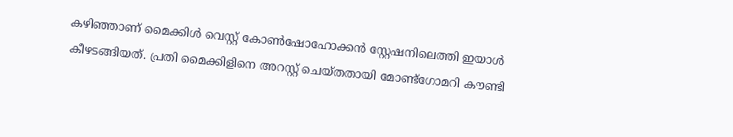കഴിഞ്ഞാണ് മൈക്കിള്‍ വെസ്റ്റ് കോണ്‍ഷോഹോക്കൻ സ്റ്റേഷനിലെത്തി ഇയാള്‍ കീഴടങ്ങിയത്. പ്രതി മൈക്കിളിനെ അറസ്റ്റ് ചെയ്തതായി മോണ്ട്ഗോമറി കൗണ്ടി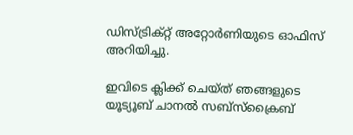ഡിസ്ട്രിക്റ്റ് അറ്റോർണിയുടെ ഓഫിസ് അറിയിച്ചു.

ഇവിടെ ക്ലിക്ക് ചെയ്ത് ഞങ്ങളുടെ യൂട്യൂബ് ചാനൽ സബ്സ്ക്രൈബ്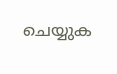ചെയ്യുക